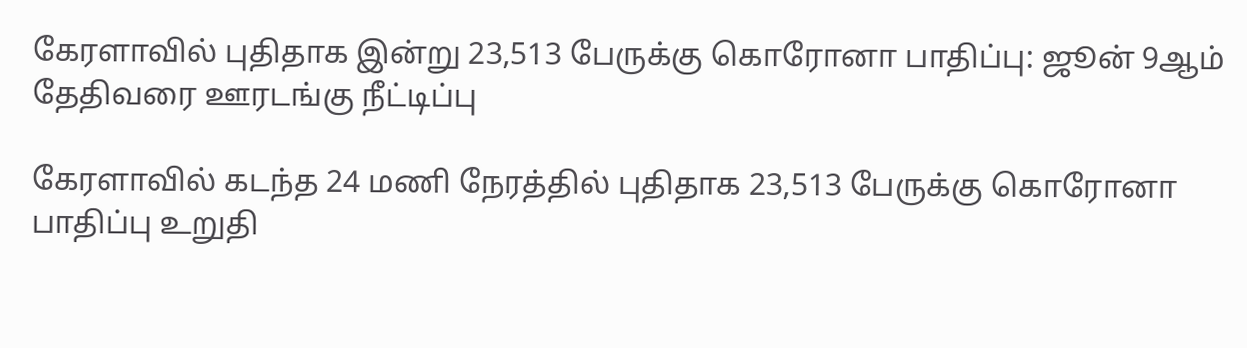கேரளாவில் புதிதாக இன்று 23,513 பேருக்கு கொரோனா பாதிப்பு: ஜூன் 9ஆம் தேதிவரை ஊரடங்கு நீட்டிப்பு

கேரளாவில் கடந்த 24 மணி நேரத்தில் புதிதாக 23,513 பேருக்கு கொரோனா பாதிப்பு உறுதி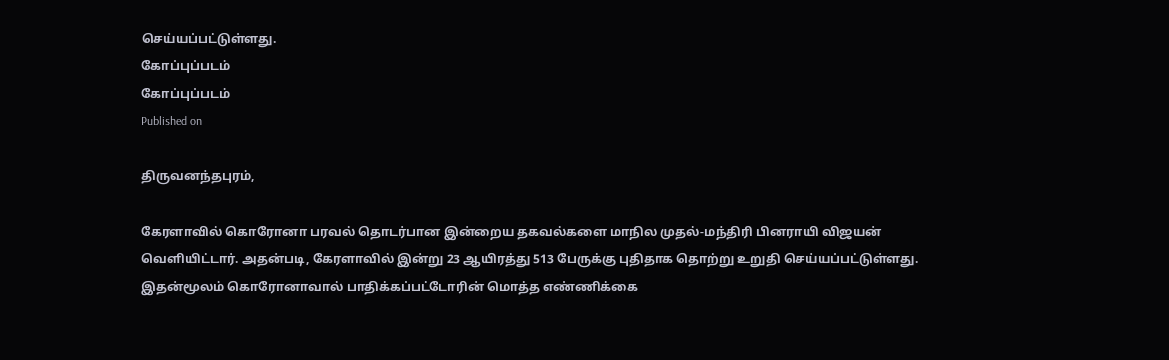செய்யப்பட்டுள்ளது.
கோப்புப்படம்
கோப்புப்படம்
Published on

திருவனந்தபுரம்,

கேரளாவில் கொரோனா பரவல் தொடர்பான இன்றைய தகவல்களை மாநில முதல்-மந்திரி பினராயி விஜயன் வெளியிட்டார். அதன்படி, கேரளாவில் இன்று 23 ஆயிரத்து 513 பேருக்கு புதிதாக தொற்று உறுதி செய்யப்பட்டுள்ளது. இதன்மூலம் கொரோனாவால் பாதிக்கப்பட்டோரின் மொத்த எண்ணிக்கை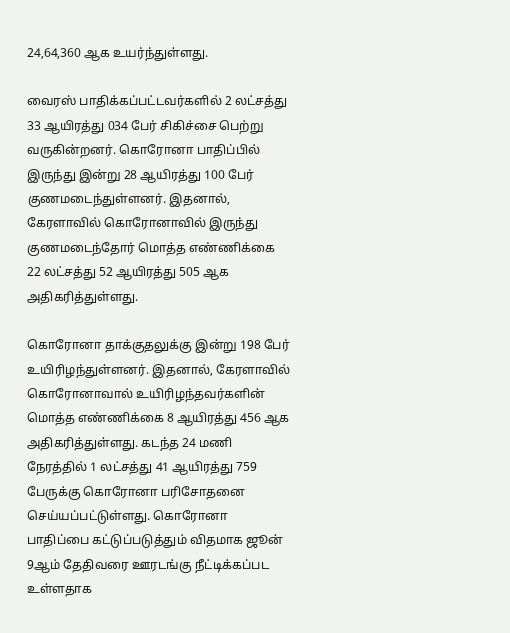24,64,360 ஆக உயர்ந்துள்ளது.

வைரஸ் பாதிக்கப்பட்டவர்களில் 2 லட்சத்து 33 ஆயிரத்து 034 பேர் சிகிச்சை பெற்று வருகின்றனர். கொரோனா பாதிப்பில் இருந்து இன்று 28 ஆயிரத்து 100 பேர் குணமடைந்துள்ளனர். இதனால், கேரளாவில் கொரோனாவில் இருந்து குணமடைந்தோர் மொத்த எண்ணிக்கை 22 லட்சத்து 52 ஆயிரத்து 505 ஆக அதிகரித்துள்ளது.

கொரோனா தாக்குதலுக்கு இன்று 198 பேர் உயிரிழந்துள்ளனர். இதனால், கேரளாவில் கொரோனாவால் உயிரிழந்தவர்களின் மொத்த எண்ணிக்கை 8 ஆயிரத்து 456 ஆக அதிகரித்துள்ளது. கடந்த 24 மணி நேரத்தில் 1 லட்சத்து 41 ஆயிரத்து 759 பேருக்கு கொரோனா பரிசோதனை செய்யப்பட்டுள்ளது. கொரோனா பாதிப்பை கட்டுப்படுத்தும் விதமாக ஜூன் 9ஆம் தேதிவரை ஊரடங்கு நீட்டிக்கப்பட உள்ளதாக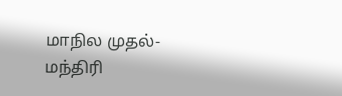மாநில முதல்-மந்திரி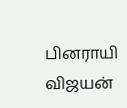பினராயி விஜயன்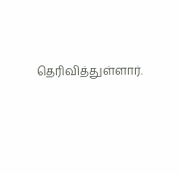தெரிவித்துள்ளார்.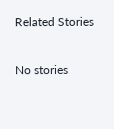Related Stories

No stories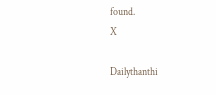found.
X

Dailythanthi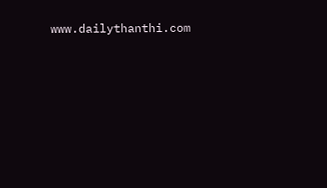www.dailythanthi.com